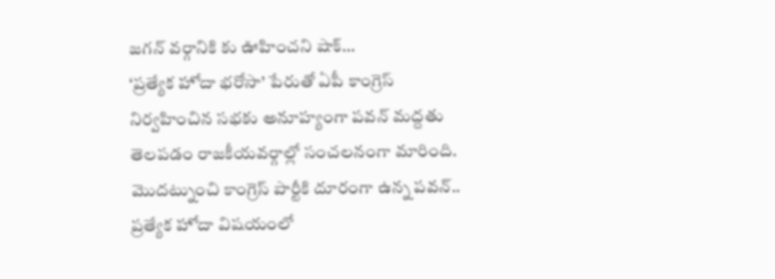జగన్ వర్గానికి కు ఊహించని షాక్…
‘ప్రత్యేక హోదా భరోసా’ పేరుతో ఏపీ కాంగ్రెస్ నిర్వహించిన సభకు అనూహ్యంగా పవన్ మద్దతు తెలపడం రాజకీయవర్గాల్లో సంచలనంగా మారింది. మొదట్నుంచి కాంగ్రెస్ పార్టీకి దూరంగా ఉన్న పవన్.. ప్రత్యేక హోదా విషయంలో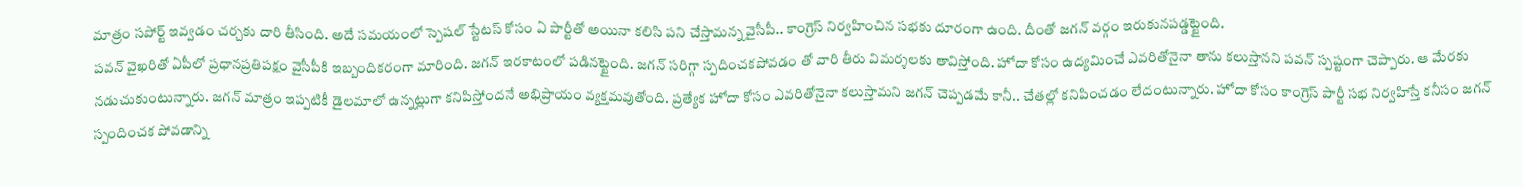మాత్రం సపోర్ట్ ఇవ్వడం చర్చకు దారి తీసింది. అదే సమయంలో స్పెషల్ స్టేటస్ కోసం ఏ పార్టీతో అయినా కలిసి పని చేస్తామన్న వైసీపీ.. కాంగ్రెస్ నిర్వహించిన సభకు దూరంగా ఉంది. దీంతో జగన్ వర్గం ఇరుకునపడ్డట్టైంది.
పవన్ వైఖరితో ఏపీలో ప్రధానప్రతిపక్షం వైసీపీకి ఇబ్బందికరంగా మారింది. జగన్ ఇరకాటంలో పడినట్టైంది. జగన్ సరిగ్గా స్పదించకపోవడం తో వారి తీరు విమర్శలకు తావిస్తోంది. హోదా కోసం ఉద్యమించే ఎవరితోనైనా తాను కలుస్తానని పవన్ స్పష్టంగా చెప్పారు. ఆ మేరకు నడుచుకుంటున్నారు. జగన్ మాత్రం ఇప్పటికీ డైలమాలో ఉన్నట్లుగా కనిపిస్తోందనే అభిప్రాయం వ్యక్తమవుతోంది. ప్రత్యేక హోదా కోసం ఎవరితోనైనా కలుస్తామని జగన్ చెప్పడమే కానీ.. చేతల్లో కనిపించడం లేదంటున్నారు. హోదా కోసం కాంగ్రెస్ పార్టీ సభ నిర్వహిస్తే కనీసం జగన్ స్పందించక పోవడాన్ని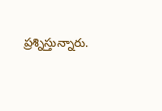ప్రశ్నిస్తున్నారు.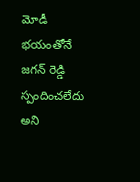మోడీ భయంతోనే జగన్ రెడ్డి స్పందించలేదు అని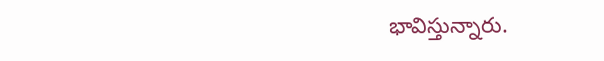భావిస్తున్నారు.